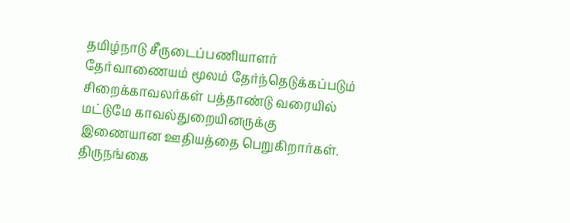தமிழ்நாடு சீருடைப்பணியாளர் தேர்வாணையம் மூலம் தேர்ந்தெடுக்கப்படும் சிறைக்காவலர்கள் பத்தாண்டு வரையில் மட்டுமே காவல்துறையினருக்கு இணையான ஊதியத்தை பெறுகிறார்கள்.
திருநங்கை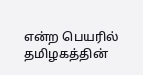என்ற பெயரில் தமிழகத்தின்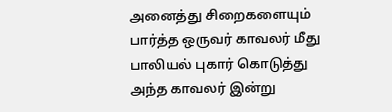அனைத்து சிறைகளையும் பார்த்த ஒருவர் காவலர் மீது பாலியல் புகார் கொடுத்து அந்த காவலர் இன்று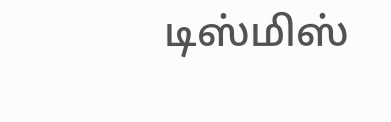டிஸ்மிஸ்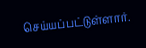செய்யப்பட்டுள்ளார்.